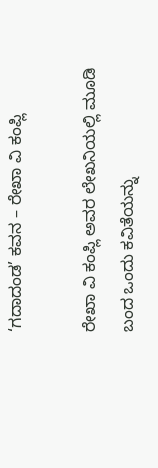‘ಗದಾದಂಡ’ ಕವನ – ರೇಖಾ ವಿ ಕಂಪ್ಲಿ

ರೇಖಾ ವಿ ಕಂಪ್ಲಿ ಅವರ ಲೇಖನಿಯಲ್ಲಿ ಮೂಡಿ ಬಂದ ಒಂದು ಕವಿತೆಯನ್ನು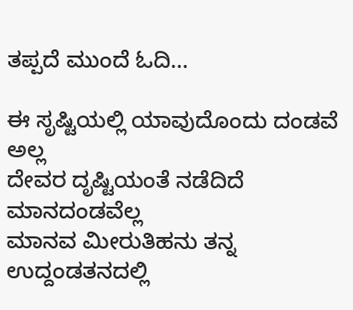ತಪ್ಪದೆ ಮುಂದೆ ಓದಿ…

ಈ ಸೃಷ್ಟಿಯಲ್ಲಿ ಯಾವುದೊಂದು ದಂಡವೆ ಅಲ್ಲ
ದೇವರ ದೃಷ್ಟಿಯಂತೆ ನಡೆದಿದೆ ಮಾನದಂಡವೆಲ್ಲ
ಮಾನವ ಮೀರುತಿಹನು ತನ್ನ ಉದ್ದಂಡತನದಲ್ಲಿ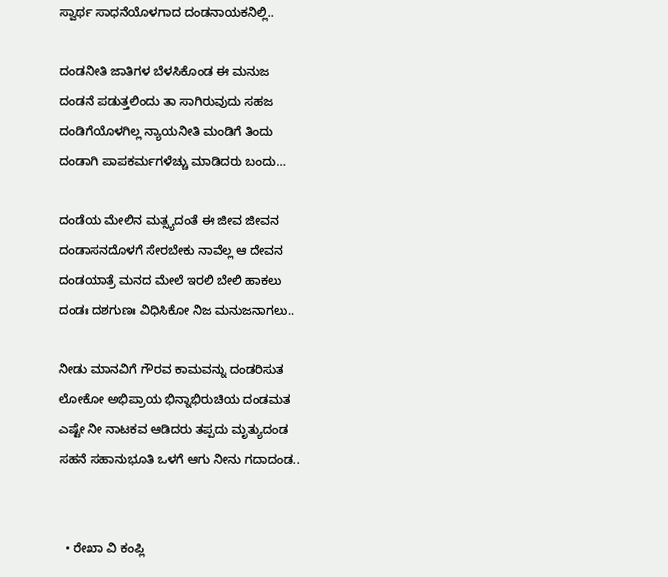ಸ್ವಾರ್ಥ ಸಾಧನೆಯೊಳಗಾದ ದಂಡನಾಯಕನಿಲ್ಲಿ..

ದಂಡನೀತಿ ಜಾತಿಗಳ ಬೆಳಸಿಕೊಂಡ ಈ ಮನುಜ
ದಂಡನೆ ಪಡುತ್ತಲಿಂದು ತಾ ಸಾಗಿರುವುದು ಸಹಜ
ದಂಡಿಗೆಯೊಳಗಿಲ್ಲ ನ್ಯಾಯನೀತಿ ಮಂಡಿಗೆ ತಿಂದು
ದಂಡಾಗಿ ಪಾಪಕರ್ಮಗಳೆಚ್ಚು ಮಾಡಿದರು ಬಂದು…

ದಂಡೆಯ ಮೇಲಿನ ಮತ್ಸ್ಯದಂತೆ ಈ ಜೀವ ಜೀವನ
ದಂಡಾಸನದೊಳಗೆ ಸೇರಬೇಕು ನಾವೆಲ್ಲ ಆ ದೇವನ
ದಂಡಯಾತ್ರೆ ಮನದ ಮೇಲೆ ಇರಲಿ ಬೇಲಿ ಹಾಕಲು
ದಂಡಃ ದಶಗುಣಃ ವಿಧಿಸಿಕೋ ನಿಜ ಮನುಜನಾಗಲು..

ನೀಡು ಮಾನವಿಗೆ ಗೌರವ ಕಾಮವನ್ನು ದಂಡರಿಸುತ
ಲೋಕೋ ಅಭಿಪ್ರಾಯ ಭಿನ್ನಾಭಿರುಚಿಯ ದಂಡಮತ
ಎಷ್ಟೇ ನೀ ನಾಟಕವ ಆಡಿದರು ತಪ್ಪದು ಮೃತ್ಯುದಂಡ
ಸಹನೆ ಸಹಾನುಭೂತಿ ಒಳಗೆ ಆಗು ನೀನು ಗದಾದಂಡ..


  • ರೇಖಾ ವಿ ಕಂಪ್ಲಿ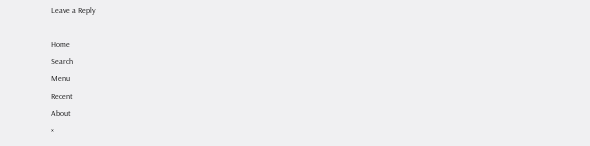Leave a Reply

Home
Search
Menu
Recent
About
×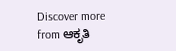Discover more from ಆಕೃತಿ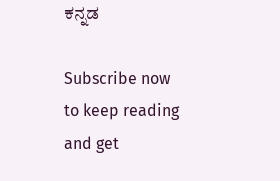ಕನ್ನಡ

Subscribe now to keep reading and get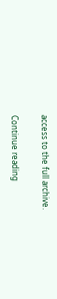access to the full archive.

Continue reading